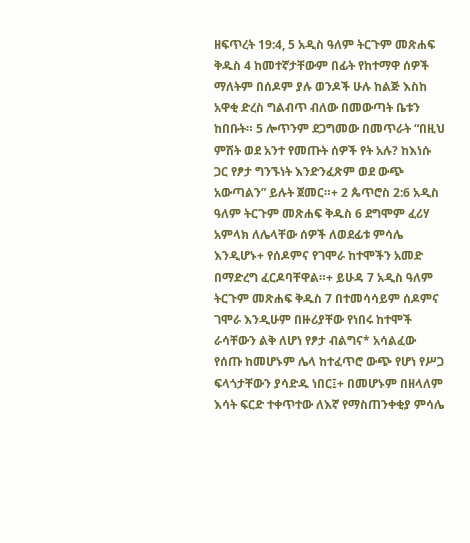ዘፍጥረት 19:4, 5 አዲስ ዓለም ትርጉም መጽሐፍ ቅዱስ 4 ከመተኛታቸውም በፊት የከተማዋ ሰዎች ማለትም በሰዶም ያሉ ወንዶች ሁሉ ከልጅ እስከ አዋቂ ድረስ ግልብጥ ብለው በመውጣት ቤቱን ከበቡት። 5 ሎጥንም ደጋግመው በመጥራት “በዚህ ምሽት ወደ አንተ የመጡት ሰዎች የት አሉ? ከእነሱ ጋር የፆታ ግንኙነት እንድንፈጽም ወደ ውጭ አውጣልን” ይሉት ጀመር።+ 2 ጴጥሮስ 2:6 አዲስ ዓለም ትርጉም መጽሐፍ ቅዱስ 6 ደግሞም ፈሪሃ አምላክ ለሌላቸው ሰዎች ለወደፊቱ ምሳሌ እንዲሆኑ+ የሰዶምና የገሞራ ከተሞችን አመድ በማድረግ ፈርዶባቸዋል።+ ይሁዳ 7 አዲስ ዓለም ትርጉም መጽሐፍ ቅዱስ 7 በተመሳሳይም ሰዶምና ገሞራ እንዲሁም በዙሪያቸው የነበሩ ከተሞች ራሳቸውን ልቅ ለሆነ የፆታ ብልግና* አሳልፈው የሰጡ ከመሆኑም ሌላ ከተፈጥሮ ውጭ የሆነ የሥጋ ፍላጎታቸውን ያሳድዱ ነበር፤+ በመሆኑም በዘላለም እሳት ፍርድ ተቀጥተው ለእኛ የማስጠንቀቂያ ምሳሌ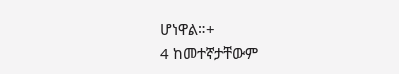ሆነዋል።+
4 ከመተኛታቸውም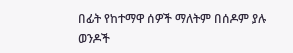በፊት የከተማዋ ሰዎች ማለትም በሰዶም ያሉ ወንዶች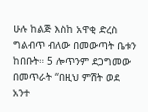ሁሉ ከልጅ እስከ አዋቂ ድረስ ግልብጥ ብለው በመውጣት ቤቱን ከበቡት። 5 ሎጥንም ደጋግመው በመጥራት “በዚህ ምሽት ወደ አንተ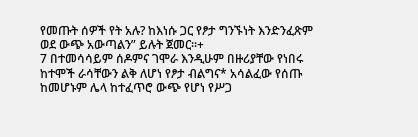የመጡት ሰዎች የት አሉ? ከእነሱ ጋር የፆታ ግንኙነት እንድንፈጽም ወደ ውጭ አውጣልን” ይሉት ጀመር።+
7 በተመሳሳይም ሰዶምና ገሞራ እንዲሁም በዙሪያቸው የነበሩ ከተሞች ራሳቸውን ልቅ ለሆነ የፆታ ብልግና* አሳልፈው የሰጡ ከመሆኑም ሌላ ከተፈጥሮ ውጭ የሆነ የሥጋ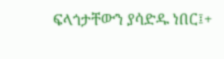ፍላጎታቸውን ያሳድዱ ነበር፤+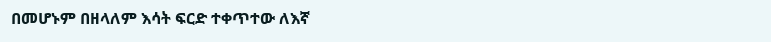በመሆኑም በዘላለም እሳት ፍርድ ተቀጥተው ለእኛ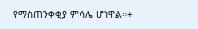የማስጠንቀቂያ ምሳሌ ሆነዋል።+